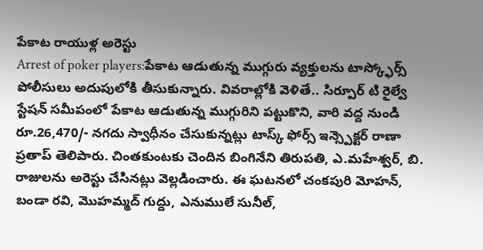పేకాట రాయుళ్ల అరెస్టు
Arrest of poker players:పేకాట ఆడుతున్న ముగ్గురు వ్యక్తులను టాస్క్ఫోర్స్ పోలీసులు అదుపులోకి తీసుకున్నారు. వివరాల్లోకి వెళితే.. సిర్పూర్ టి రైల్వే స్టేషన్ సమీపంలో పేకాట ఆడుతున్న ముగ్గురిని పట్టుకొని, వారి వద్ద నుండి రూ.26,470/- నగదు స్వాధీనం చేసుకున్నట్లు టాస్క్ ఫోర్స్ ఇన్స్పెక్టర్ రాణా ప్రతాప్ తెలిపారు. చింతకుంటకు చెందిన బింగినేని తిరుపతి, ఎ.మహేశ్వర్, బి. రాజులను అరెస్టు చేసినట్లు వెల్లడించారు. ఈ ఘటనలో చంకపురి మోహన్, బండా రవి, మొహమ్మద్ గుద్దు, ఎనుములే సునీల్,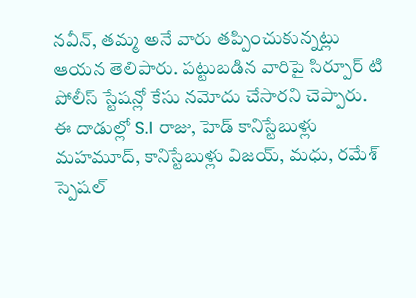నవీన్, తమ్మ అనే వారు తప్పించుకున్నట్లు ఆయన తెలిపారు. పట్టుబడిన వారిపై సిర్పూర్ టి పోలీస్ స్టేషన్లో కేసు నమోదు చేసారని చెప్పారు. ఈ దాడుల్లో S.I రాజు, హెడ్ కానిస్టేబుళ్లు మహమూద్, కానిస్టేబుళ్లు విజయ్, మధు, రమేశ్ స్పెషల్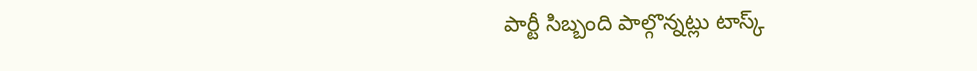పార్టీ సిబ్బంది పాల్గొన్నట్లు టాస్క్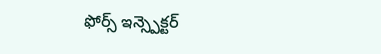ఫోర్స్ ఇన్స్పెక్టర్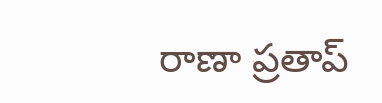రాణా ప్రతాప్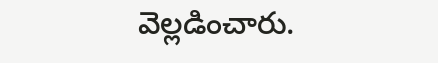వెల్లడించారు.